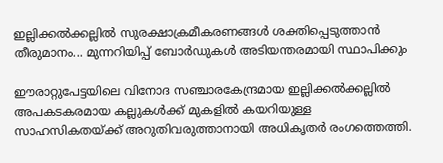ഇല്ലിക്കൽക്കല്ലിൽ സുരക്ഷാക്രമീകരണങ്ങൾ ശക്തിപ്പെടുത്താൻ തീരുമാനം... മുന്നറിയിപ്പ് ബോർഡുകൾ അടിയന്തരമായി സ്ഥാപിക്കും

ഈരാറ്റുപേട്ടയിലെ വിനോദ സഞ്ചാരകേന്ദ്രമായ ഇല്ലിക്കൽക്കല്ലിൽ അപകടകരമായ കല്ലുകൾക്ക് മുകളിൽ കയറിയുള്ള സാഹസികതയ്ക്ക് അറുതിവരുത്താനായി അധികൃതർ രംഗത്തെത്തി.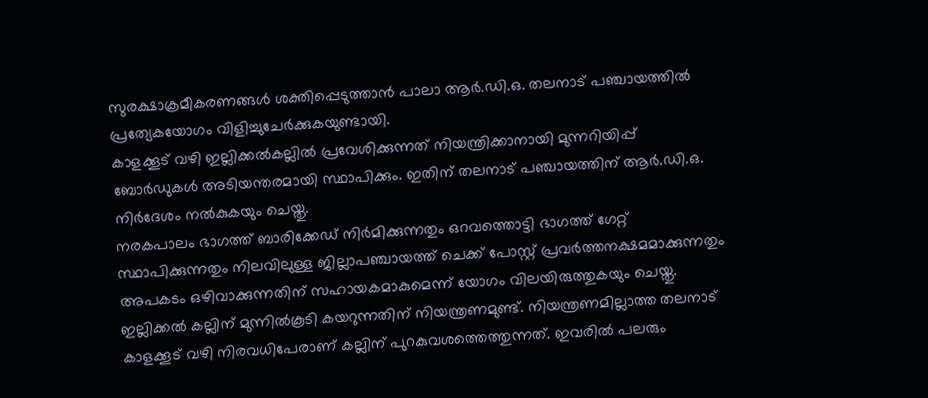സുരക്ഷാക്രമീകരണങ്ങൾ ശക്തിപ്പെടുത്താൻ പാലാ ആർ.ഡി.ഒ. തലനാട് പഞ്ചായത്തിൽ പ്രത്യേകയോഗം വിളിച്ചുചേർക്കുകയുണ്ടായി.
കാളക്കൂട് വഴി ഇല്ലിക്കൽകല്ലിൽ പ്രവേശിക്കുന്നത് നിയന്ത്രിക്കാനായി മുന്നറിയിപ്പ് ബോർഡുകൾ അടിയന്തരമായി സ്ഥാപിക്കും. ഇതിന് തലനാട് പഞ്ചായത്തിന് ആർ.ഡി.ഒ. നിർദേശം നൽകുകയും ചെയ്തു.
നരകപാലം ഭാഗത്ത് ബാരിക്കേഡ് നിർമിക്കുന്നതും ഒറവത്തൊട്ടി ഭാഗത്ത് ഗേറ്റ് സ്ഥാപിക്കുന്നതും നിലവിലുള്ള ജില്ലാപഞ്ചായത്ത് ചെക്ക് പോസ്റ്റ് പ്രവർത്തനക്ഷമമാക്കുന്നതും അപകടം ഒഴിവാക്കുന്നതിന് സഹായകമാകുമെന്ന് യോഗം വിലയിരുത്തുകയും ചെയ്തു.
ഇല്ലിക്കൽ കല്ലിന് മുന്നിൽകൂടി കയറുന്നതിന് നിയന്ത്രണമുണ്ട്. നിയന്ത്രണമില്ലാത്ത തലനാട് കാളക്കൂട് വഴി നിരവധിപേരാണ് കല്ലിന് പുറകുവശത്തെത്തുന്നത്. ഇവരിൽ പലരും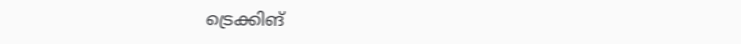ട്രെക്കിങ്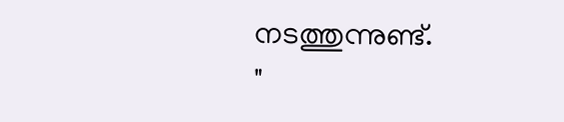നടത്തുന്നുണ്ട്.
"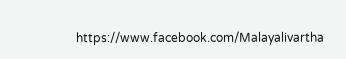https://www.facebook.com/Malayalivartha